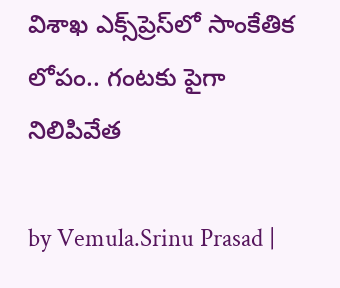విశాఖ ఎక్స్‌ప్రెస్‌లో సాంకేతిక లోపం.. గంటకు పైగా నిలిపివేత

by Vemula.Srinu Prasad |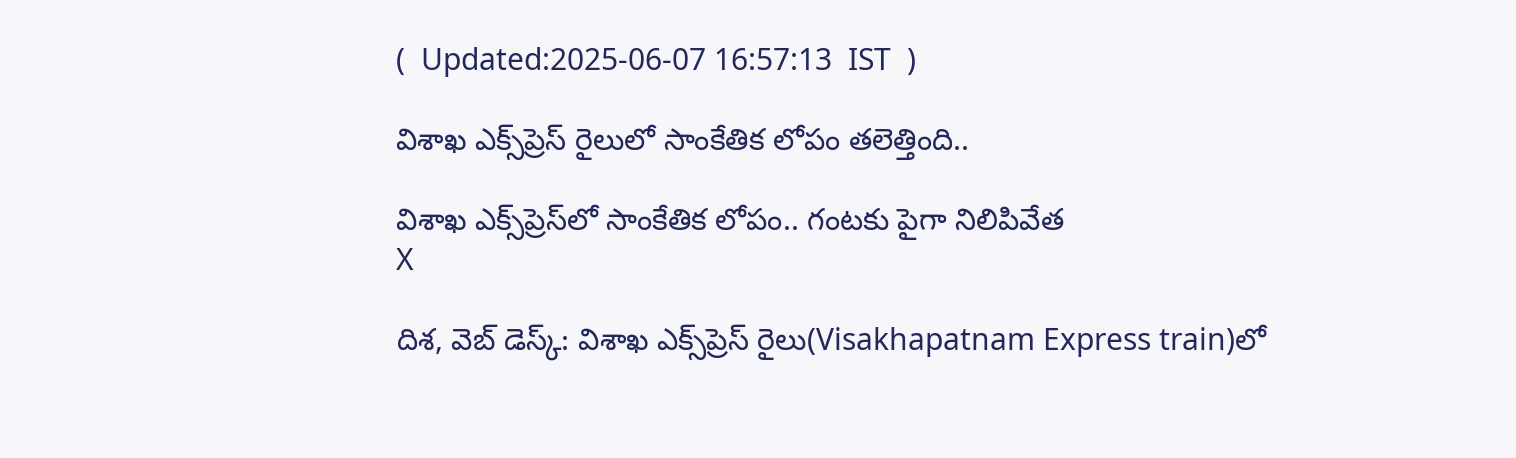(  Updated:2025-06-07 16:57:13  IST  )

విశాఖ ఎక్స్‌ప్రెస్ రైలులో సాంకేతిక లోపం తలెత్తింది..

విశాఖ ఎక్స్‌ప్రెస్‌లో సాంకేతిక లోపం.. గంటకు పైగా నిలిపివేత
X

దిశ, వెబ్ డెస్క్: విశాఖ ఎక్స్‌ప్రెస్ రైలు(Visakhapatnam Express train)లో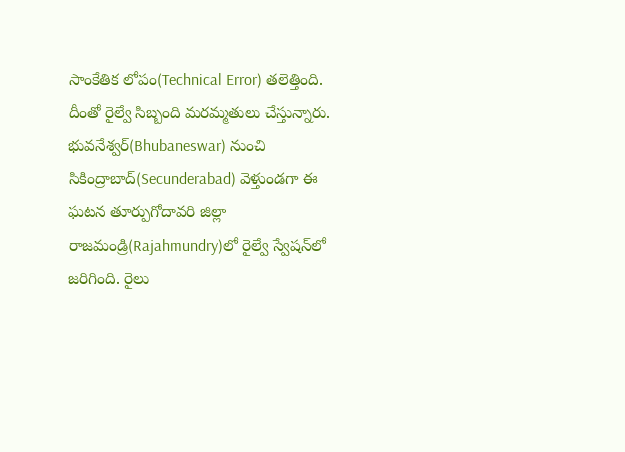సాంకేతిక లోపం(Technical Error) తలెత్తింది. దీంతో రైల్వే సిబ్బంది మరమ్మతులు చేస్తున్నారు. భువనేశ్వర్(Bhubaneswar) నుంచి సికింద్రాబాద్(Secunderabad) వెళ్తుండగా ఈ ఘటన తూర్పుగోదావరి జిల్లా రాజమండ్రి(Rajahmundry)లో రైల్వే స్వేషన్‌లో జరిగింది. రైలు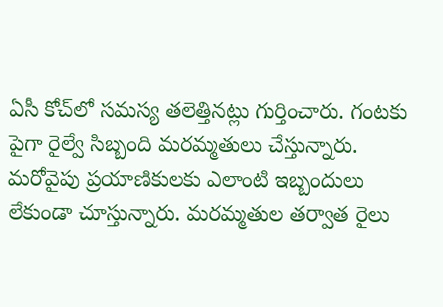ఏసీ కోచ్‌లో సమస్య తలెత్తినట్లు గుర్తించారు. గంటకు పైగా రైల్వే సిబ్బంది మరమ్మతులు చేస్తున్నారు. మరోవైపు ప్రయాణికులకు ఎలాంటి ఇబ్బందులు లేకుండా చూస్తున్నారు. మరమ్మతుల తర్వాత రైలు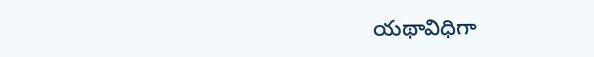యథావిధిగా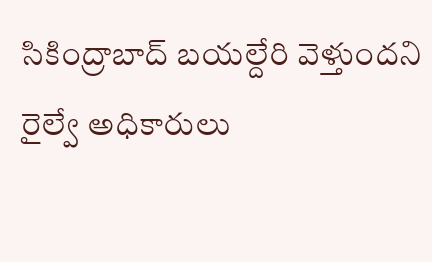సికింద్రాబాద్ బయల్దేరి వెళ్తుందని రైల్వే అధికారులు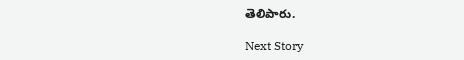తెలిపారు.

Next Story